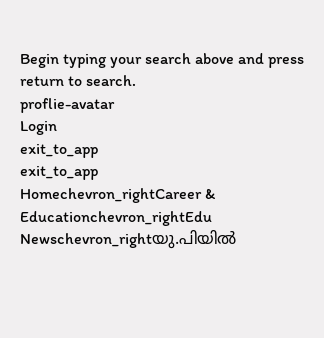Begin typing your search above and press return to search.
proflie-avatar
Login
exit_to_app
exit_to_app
Homechevron_rightCareer & Educationchevron_rightEdu Newschevron_rightയു.പിയിൽ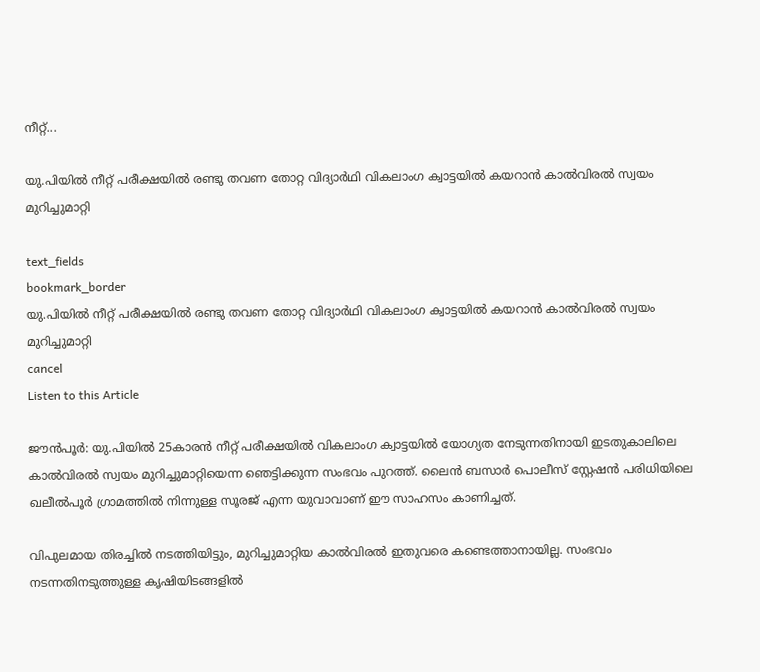നീറ്റ്...

യു.പിയിൽ നീറ്റ് പരീക്ഷയിൽ രണ്ടു തവണ തോറ്റ വിദ്യാർഥി വികലാംഗ ക്വാട്ടയിൽ കയറാൻ കാൽവിരൽ സ്വയം മുറിച്ചുമാറ്റി

text_fields
bookmark_border
യു.പിയിൽ നീറ്റ് പരീക്ഷയിൽ രണ്ടു തവണ തോറ്റ വിദ്യാർഥി വികലാംഗ ക്വാട്ടയിൽ കയറാൻ കാൽവിരൽ സ്വയം മുറിച്ചുമാറ്റി
cancel
Listen to this Article

ജൗൻപൂർ: യു.പിയിൽ 25കാരൻ നീറ്റ് പരീക്ഷയിൽ വികലാംഗ ക്വാട്ടയിൽ യോഗ്യത നേടുന്നതിനായി ഇടതുകാലിലെ കാൽവിരൽ സ്വയം മുറിച്ചുമാറ്റിയെന്ന ഞെട്ടിക്കുന്ന സംഭവം പുറത്ത്. ലൈൻ ബസാർ പൊലീസ് സ്റ്റേഷൻ പരിധിയിലെ ഖലീൽപൂർ ഗ്രാമത്തിൽ നിന്നുള്ള സൂരജ് എന്ന യുവാവാണ് ഈ സാഹസം കാണിച്ചത്.

വിപുലമായ തിരച്ചിൽ നടത്തിയിട്ടും, മുറിച്ചുമാറ്റിയ കാൽവിരൽ ഇതുവരെ കണ്ടെത്താനായില്ല. സംഭവം നടന്നതിനടുത്തുള്ള കൃഷിയിടങ്ങളിൽ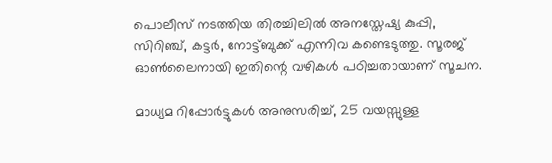പൊലീസ് നടത്തിയ തിരച്ചിലിൽ അനസ്തേഷ്യ കുപ്പി, സിറിഞ്ച്, കട്ടർ, നോട്ട്ബുക്ക് എന്നിവ കണ്ടെടുത്തു. സൂരജ് ഓൺലൈനായി ഇതിന്റെ വഴികൾ പഠിച്ചതായാണ് സൂചന.

മാധ്യമ റിപ്പോർട്ടുകൾ അനുസരിച്ച്, 25 വയസ്സുള്ള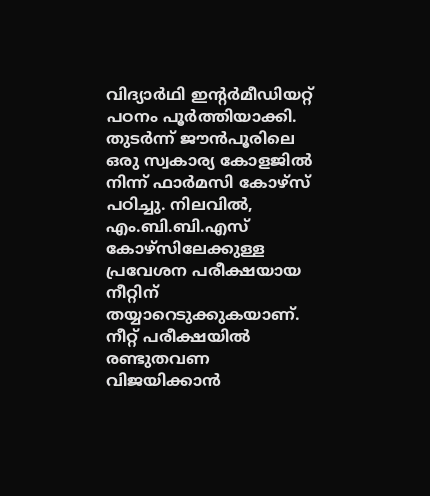വിദ്യാർഥി ഇന്റർമീഡിയറ്റ് പഠനം പൂർത്തിയാക്കി. തുടർന്ന് ജൗൻപൂരിലെ ഒരു സ്വകാര്യ കോളജിൽ നിന്ന് ഫാർമസി കോഴ്‌സ് പഠിച്ചു. നിലവിൽ, എം.ബി.ബി.എസ് കോഴ്‌സിലേക്കുള്ള പ്രവേശന പരീക്ഷയായ നീറ്റിന് തയ്യാറെടുക്കുകയാണ്. നീറ്റ് പരീക്ഷയിൽ രണ്ടുതവണ വിജയിക്കാൻ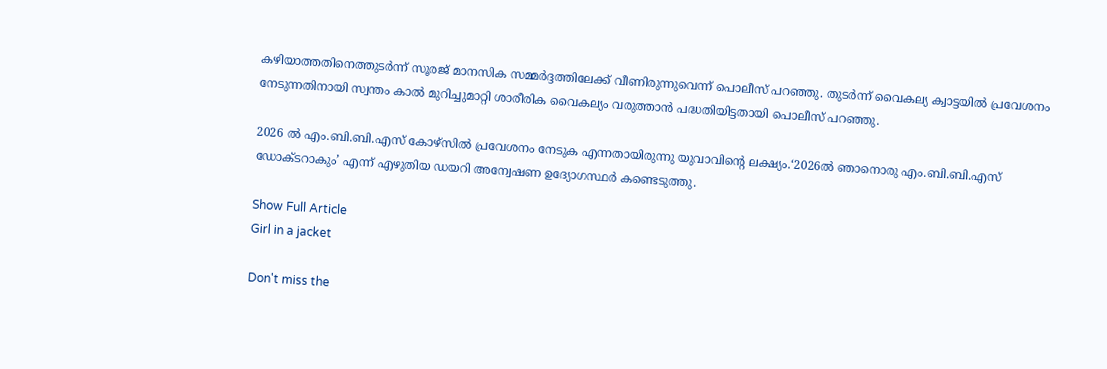കഴിയാത്തതിനെത്തുടർന്ന് സൂരജ് മാനസിക സമ്മർദ്ദത്തിലേക്ക് വീണിരുന്നുവെന്ന് പൊലീസ് പറഞ്ഞു. തുടർന്ന് വൈകല്യ ക്വാട്ടയിൽ പ്രവേശനം നേടുന്നതിനായി സ്വന്തം കാൽ മുറിച്ചുമാറ്റി ശാരീരിക വൈകല്യം വരുത്താൻ പദ്ധതിയിട്ടതായി പൊലീസ് പറഞ്ഞു.

2026 ൽ എം.ബി.ബി.എസ് കോഴ്‌സിൽ പ്രവേശനം നേടുക എന്നതായിരുന്നു യുവാവിന്റെ ലക്ഷ്യം.‘2026ൽ ഞാനൊരു എം.ബി.ബി.എസ് ഡോക്ടറാകും’ എന്ന് എഴുതിയ ഡയറി അന്വേഷണ ഉദ്യോഗസ്ഥർ കണ്ടെടുത്തു.

Show Full Article
Girl in a jacket

Don't miss the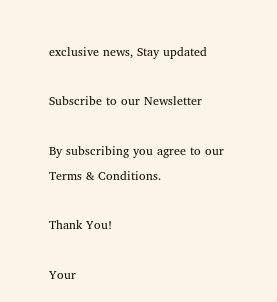exclusive news, Stay updated

Subscribe to our Newsletter

By subscribing you agree to our Terms & Conditions.

Thank You!

Your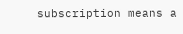subscription means a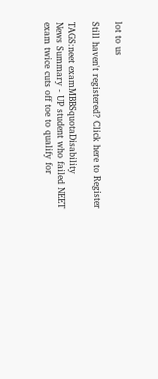lot to us

Still haven't registered? Click here to Register

TAGS:neet examMBBSquotaDisability
News Summary - UP student who failed NEET exam twice cuts off toe to qualify for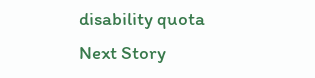disability quota
Next Story